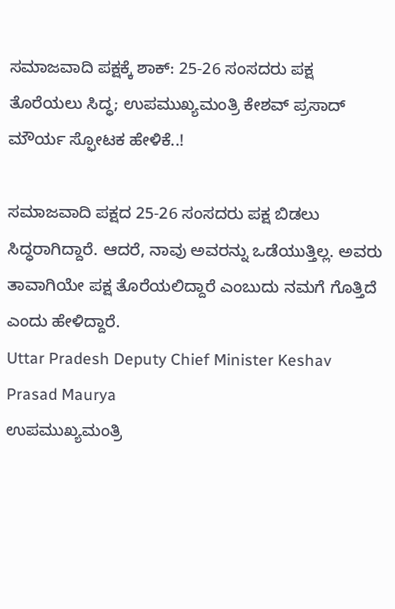ಸಮಾಜವಾದಿ ಪಕ್ಷಕ್ಕೆ ಶಾಕ್: 25-26 ಸಂಸದರು ಪಕ್ಷ ತೊರೆಯಲು ಸಿದ್ಧ; ಉಪಮುಖ್ಯಮಂತ್ರಿ ಕೇಶವ್ ಪ್ರಸಾದ್ ಮೌರ್ಯ ಸ್ಫೋಟಕ ಹೇಳಿಕೆ..!

ಸಮಾಜವಾದಿ ಪಕ್ಷದ 25-26 ಸಂಸದರು ಪಕ್ಷ ಬಿಡಲು ಸಿದ್ಧರಾಗಿದ್ದಾರೆ. ಆದರೆ, ನಾವು ಅವರನ್ನು ಒಡೆಯುತ್ತಿಲ್ಲ. ಅವರು ತಾವಾಗಿಯೇ ಪಕ್ಷ ತೊರೆಯಲಿದ್ದಾರೆ ಎಂಬುದು ನಮಗೆ ಗೊತ್ತಿದೆ ಎಂದು ಹೇಳಿದ್ದಾರೆ.
Uttar Pradesh Deputy Chief Minister Keshav Prasad Maurya
ಉಪಮುಖ್ಯಮಂತ್ರಿ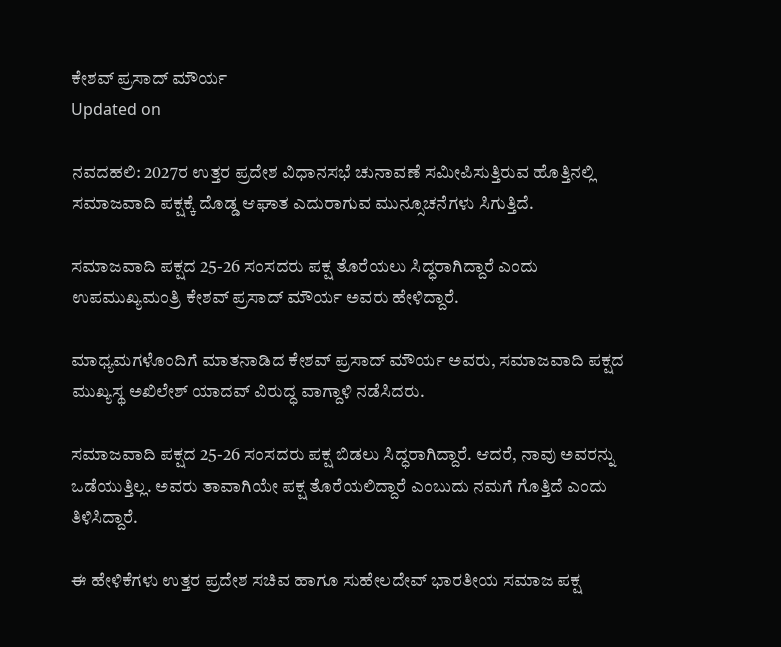ಕೇಶವ್ ಪ್ರಸಾದ್ ಮೌರ್ಯ
Updated on

ನವದಹಲಿ: 2027ರ ಉತ್ತರ ಪ್ರದೇಶ ವಿಧಾನಸಭೆ ಚುನಾವಣೆ ಸಮೀಪಿಸುತ್ತಿರುವ ಹೊತ್ತಿನಲ್ಲಿ ಸಮಾಜವಾದಿ ಪಕ್ಷಕ್ಕೆ ದೊಡ್ಡ ಆಘಾತ ಎದುರಾಗುವ ಮುನ್ಸೂಚನೆಗಳು ಸಿಗುತ್ತಿದೆ.

ಸಮಾಜವಾದಿ ಪಕ್ಷದ 25-26 ಸಂಸದರು ಪಕ್ಷ ತೊರೆಯಲು ಸಿದ್ಧರಾಗಿದ್ದಾರೆ ಎಂದು ಉಪಮುಖ್ಯಮಂತ್ರಿ ಕೇಶವ್ ಪ್ರಸಾದ್ ಮೌರ್ಯ ಅವರು ಹೇಳಿದ್ದಾರೆ.

ಮಾಧ್ಯಮಗಳೊಂದಿಗೆ ಮಾತನಾಡಿದ ಕೇಶವ್ ಪ್ರಸಾದ್ ಮೌರ್ಯ ಅವರು, ಸಮಾಜವಾದಿ ಪಕ್ಷದ ಮುಖ್ಯಸ್ಥ ಅಖಿಲೇಶ್ ಯಾದವ್ ವಿರುದ್ಧ ವಾಗ್ದಾಳಿ ನಡೆಸಿದರು.

ಸಮಾಜವಾದಿ ಪಕ್ಷದ 25-26 ಸಂಸದರು ಪಕ್ಷ ಬಿಡಲು ಸಿದ್ಧರಾಗಿದ್ದಾರೆ. ಆದರೆ, ನಾವು ಅವರನ್ನು ಒಡೆಯುತ್ತಿಲ್ಲ. ಅವರು ತಾವಾಗಿಯೇ ಪಕ್ಷ ತೊರೆಯಲಿದ್ದಾರೆ ಎಂಬುದು ನಮಗೆ ಗೊತ್ತಿದೆ ಎಂದು ತಿಳಿಸಿದ್ದಾರೆ.

ಈ ಹೇಳಿಕೆಗಳು ಉತ್ತರ ಪ್ರದೇಶ ಸಚಿವ ಹಾಗೂ ಸುಹೇಲದೇವ್ ಭಾರತೀಯ ಸಮಾಜ ಪಕ್ಷ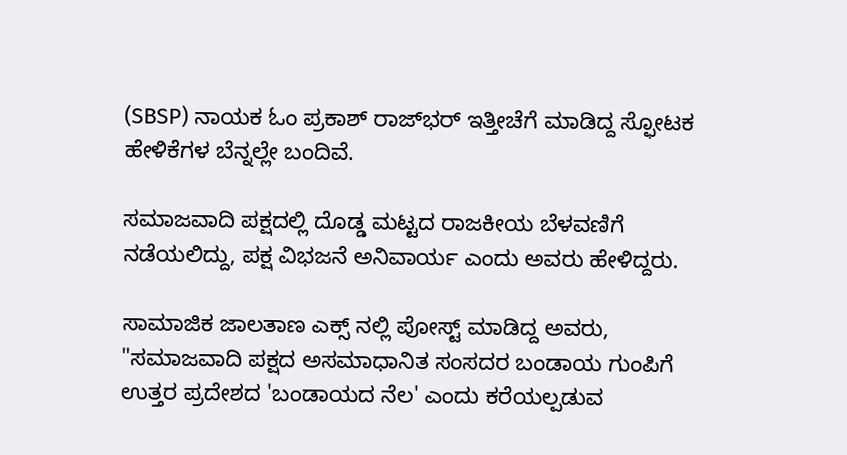(SBSP) ನಾಯಕ ಓಂ ಪ್ರಕಾಶ್ ರಾಜ್‌ಭರ್ ಇತ್ತೀಚೆಗೆ ಮಾಡಿದ್ದ ಸ್ಫೋಟಕ ಹೇಳಿಕೆಗಳ ಬೆನ್ನಲ್ಲೇ ಬಂದಿವೆ.

ಸಮಾಜವಾದಿ ಪಕ್ಷದಲ್ಲಿ ದೊಡ್ಡ ಮಟ್ಟದ ರಾಜಕೀಯ ಬೆಳವಣಿಗೆ ನಡೆಯಲಿದ್ದು, ಪಕ್ಷ ವಿಭಜನೆ ಅನಿವಾರ್ಯ ಎಂದು ಅವರು ಹೇಳಿದ್ದರು.

ಸಾಮಾಜಿಕ ಜಾಲತಾಣ ಎಕ್ಸ್ ನಲ್ಲಿ ಪೋಸ್ಟ್ ಮಾಡಿದ್ದ ಅವರು, "ಸಮಾಜವಾದಿ ಪಕ್ಷದ ಅಸಮಾಧಾನಿತ ಸಂಸದರ ಬಂಡಾಯ ಗುಂಪಿಗೆ ಉತ್ತರ ಪ್ರದೇಶದ 'ಬಂಡಾಯದ ನೆಲ' ಎಂದು ಕರೆಯಲ್ಪಡುವ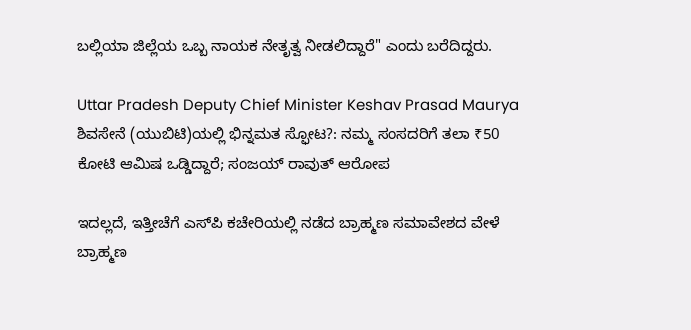ಬಲ್ಲಿಯಾ ಜಿಲ್ಲೆಯ ಒಬ್ಬ ನಾಯಕ ನೇತೃತ್ವ ನೀಡಲಿದ್ದಾರೆ" ಎಂದು ಬರೆದಿದ್ದರು.

Uttar Pradesh Deputy Chief Minister Keshav Prasad Maurya
ಶಿವಸೇನೆ (ಯುಬಿಟಿ)ಯಲ್ಲಿ ಭಿನ್ನಮತ ಸ್ಫೋಟ?: ನಮ್ಮ ಸಂಸದರಿಗೆ ತಲಾ ₹50 ಕೋಟಿ ಆಮಿಷ ಒಡ್ಡಿದ್ದಾರೆ; ಸಂಜಯ್ ರಾವುತ್ ಆರೋಪ

ಇದಲ್ಲದೆ, ಇತ್ತೀಚೆಗೆ ಎಸ್‌ಪಿ ಕಚೇರಿಯಲ್ಲಿ ನಡೆದ ಬ್ರಾಹ್ಮಣ ಸಮಾವೇಶದ ವೇಳೆ ಬ್ರಾಹ್ಮಣ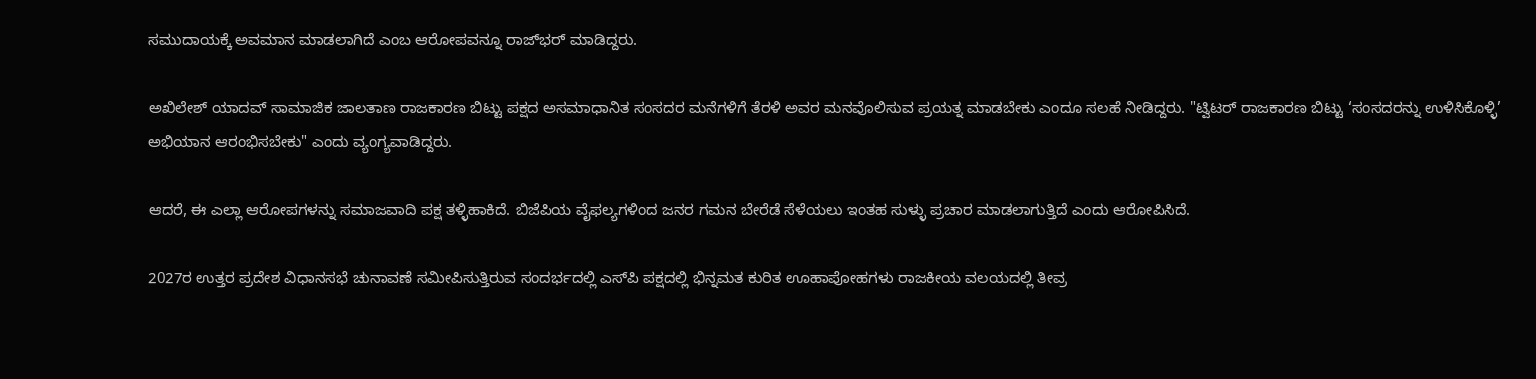ಸಮುದಾಯಕ್ಕೆ ಅವಮಾನ ಮಾಡಲಾಗಿದೆ ಎಂಬ ಆರೋಪವನ್ನೂ ರಾಜ್‌ಭರ್ ಮಾಡಿದ್ದರು.

ಅಖಿಲೇಶ್ ಯಾದವ್ ಸಾಮಾಜಿಕ ಜಾಲತಾಣ ರಾಜಕಾರಣ ಬಿಟ್ಟು ಪಕ್ಷದ ಅಸಮಾಧಾನಿತ ಸಂಸದರ ಮನೆಗಳಿಗೆ ತೆರಳಿ ಅವರ ಮನವೊಲಿಸುವ ಪ್ರಯತ್ನ ಮಾಡಬೇಕು ಎಂದೂ ಸಲಹೆ ನೀಡಿದ್ದರು. "ಟ್ವಿಟರ್ ರಾಜಕಾರಣ ಬಿಟ್ಟು ‘ಸಂಸದರನ್ನು ಉಳಿಸಿಕೊಳ್ಳಿ’ ಅಭಿಯಾನ ಆರಂಭಿಸಬೇಕು" ಎಂದು ವ್ಯಂಗ್ಯವಾಡಿದ್ದರು.

ಆದರೆ, ಈ ಎಲ್ಲಾ ಆರೋಪಗಳನ್ನು ಸಮಾಜವಾದಿ ಪಕ್ಷ ತಳ್ಳಿಹಾಕಿದೆ. ಬಿಜೆಪಿಯ ವೈಫಲ್ಯಗಳಿಂದ ಜನರ ಗಮನ ಬೇರೆಡೆ ಸೆಳೆಯಲು ಇಂತಹ ಸುಳ್ಳು ಪ್ರಚಾರ ಮಾಡಲಾಗುತ್ತಿದೆ ಎಂದು ಆರೋಪಿಸಿದೆ.

2027ರ ಉತ್ತರ ಪ್ರದೇಶ ವಿಧಾನಸಭೆ ಚುನಾವಣೆ ಸಮೀಪಿಸುತ್ತಿರುವ ಸಂದರ್ಭದಲ್ಲಿ ಎಸ್‌ಪಿ ಪಕ್ಷದಲ್ಲಿ ಭಿನ್ನಮತ ಕುರಿತ ಊಹಾಪೋಹಗಳು ರಾಜಕೀಯ ವಲಯದಲ್ಲಿ ತೀವ್ರ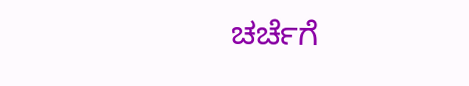ಚರ್ಚೆಗೆ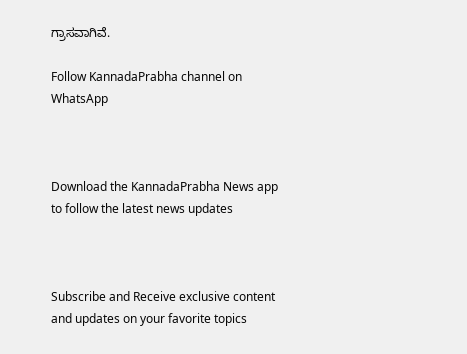ಗ್ರಾಸವಾಗಿವೆ.

Follow KannadaPrabha channel on WhatsApp



Download the KannadaPrabha News app to follow the latest news updates



Subscribe and Receive exclusive content and updates on your favorite topics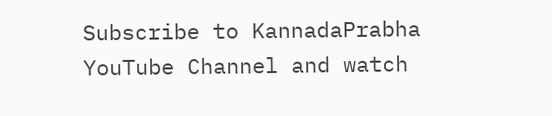Subscribe to KannadaPrabha YouTube Channel and watch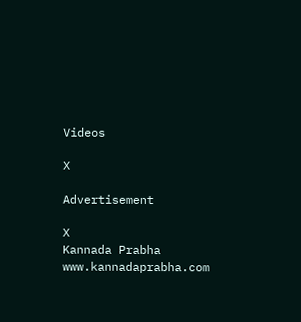Videos

X

Advertisement

X
Kannada Prabha
www.kannadaprabha.com